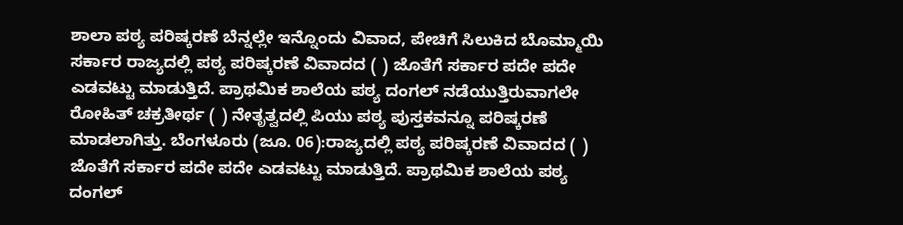ಶಾಲಾ ಪಠ್ಯ ಪರಿಷ್ಕರಣೆ ಬೆನ್ನಲ್ಲೇ ಇನ್ನೊಂದು ವಿವಾದ, ಪೇಚಿಗೆ ಸಿಲುಕಿದ ಬೊಮ್ಮಾಯಿ ಸರ್ಕಾರ ರಾಜ್ಯದಲ್ಲಿ ಪಠ್ಯ ಪರಿಷ್ಕರಣೆ ವಿವಾದದ ( ) ಜೊತೆಗೆ ಸರ್ಕಾರ ಪದೇ ಪದೇ ಎಡವಟ್ಟು ಮಾಡುತ್ತಿದೆ. ಪ್ರಾಥಮಿಕ ಶಾಲೆಯ ಪಠ್ಯ ದಂಗಲ್ ನಡೆಯುತ್ತಿರುವಾಗಲೇ ರೋಹಿತ್ ಚಕ್ರತೀರ್ಥ ( ) ನೇತೃತ್ವದಲ್ಲಿ ಪಿಯು ಪಠ್ಯ ಪುಸ್ತಕವನ್ನೂ ಪರಿಷ್ಕರಣೆ ಮಾಡಲಾಗಿತ್ತು. ಬೆಂಗಳೂರು (ಜೂ. 06):ರಾಜ್ಯದಲ್ಲಿ ಪಠ್ಯ ಪರಿಷ್ಕರಣೆ ವಿವಾದದ ( ) ಜೊತೆಗೆ ಸರ್ಕಾರ ಪದೇ ಪದೇ ಎಡವಟ್ಟು ಮಾಡುತ್ತಿದೆ. ಪ್ರಾಥಮಿಕ ಶಾಲೆಯ ಪಠ್ಯ ದಂಗಲ್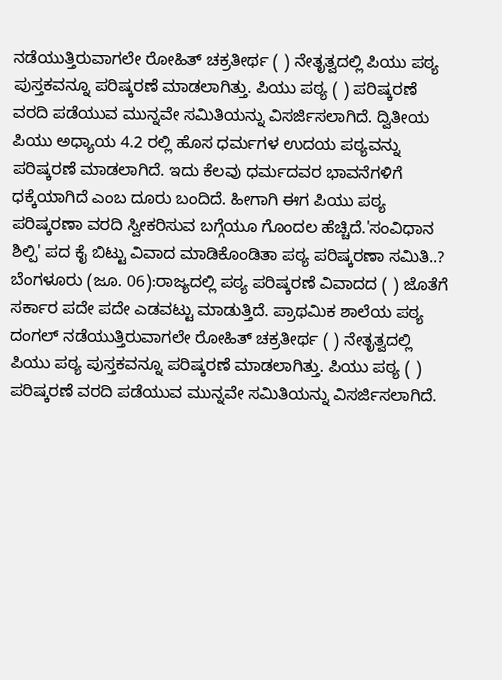ನಡೆಯುತ್ತಿರುವಾಗಲೇ ರೋಹಿತ್ ಚಕ್ರತೀರ್ಥ ( ) ನೇತೃತ್ವದಲ್ಲಿ ಪಿಯು ಪಠ್ಯ ಪುಸ್ತಕವನ್ನೂ ಪರಿಷ್ಕರಣೆ ಮಾಡಲಾಗಿತ್ತು. ಪಿಯು ಪಠ್ಯ ( ) ಪರಿಷ್ಕರಣೆ ವರದಿ ಪಡೆಯುವ ಮುನ್ನವೇ ಸಮಿತಿಯನ್ನು ವಿಸರ್ಜಿಸಲಾಗಿದೆ. ದ್ವಿತೀಯ ಪಿಯು ಅಧ್ಯಾಯ 4.2 ರಲ್ಲಿ ಹೊಸ ಧರ್ಮಗಳ ಉದಯ ಪಠ್ಯವನ್ನು ಪರಿಷ್ಕರಣೆ ಮಾಡಲಾಗಿದೆ. ಇದು ಕೆಲವು ಧರ್ಮದವರ ಭಾವನೆಗಳಿಗೆ ಧಕ್ಕೆಯಾಗಿದೆ ಎಂಬ ದೂರು ಬಂದಿದೆ. ಹೀಗಾಗಿ ಈಗ ಪಿಯು ಪಠ್ಯ ಪರಿಷ್ಕರಣಾ ವರದಿ ಸ್ವೀಕರಿಸುವ ಬಗ್ಗೆಯೂ ಗೊಂದಲ ಹೆಚ್ಚಿದೆ.'ಸಂವಿಧಾನ ಶಿಲ್ಪಿ' ಪದ ಕೈ ಬಿಟ್ಟು ವಿವಾದ ಮಾಡಿಕೊಂಡಿತಾ ಪಠ್ಯ ಪರಿಷ್ಕರಣಾ ಸಮಿತಿ..? ಬೆಂಗಳೂರು (ಜೂ. 06):ರಾಜ್ಯದಲ್ಲಿ ಪಠ್ಯ ಪರಿಷ್ಕರಣೆ ವಿವಾದದ ( ) ಜೊತೆಗೆ ಸರ್ಕಾರ ಪದೇ ಪದೇ ಎಡವಟ್ಟು ಮಾಡುತ್ತಿದೆ. ಪ್ರಾಥಮಿಕ ಶಾಲೆಯ ಪಠ್ಯ ದಂಗಲ್ ನಡೆಯುತ್ತಿರುವಾಗಲೇ ರೋಹಿತ್ ಚಕ್ರತೀರ್ಥ ( ) ನೇತೃತ್ವದಲ್ಲಿ ಪಿಯು ಪಠ್ಯ ಪುಸ್ತಕವನ್ನೂ ಪರಿಷ್ಕರಣೆ ಮಾಡಲಾಗಿತ್ತು. ಪಿಯು ಪಠ್ಯ ( ) ಪರಿಷ್ಕರಣೆ ವರದಿ ಪಡೆಯುವ ಮುನ್ನವೇ ಸಮಿತಿಯನ್ನು ವಿಸರ್ಜಿಸಲಾಗಿದೆ.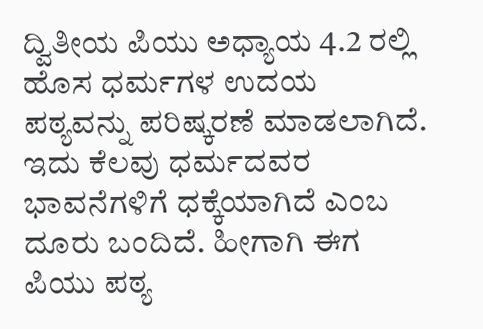ದ್ವಿತೀಯ ಪಿಯು ಅಧ್ಯಾಯ 4.2 ರಲ್ಲಿ ಹೊಸ ಧರ್ಮಗಳ ಉದಯ ಪಠ್ಯವನ್ನು ಪರಿಷ್ಕರಣೆ ಮಾಡಲಾಗಿದೆ. ಇದು ಕೆಲವು ಧರ್ಮದವರ ಭಾವನೆಗಳಿಗೆ ಧಕ್ಕೆಯಾಗಿದೆ ಎಂಬ ದೂರು ಬಂದಿದೆ. ಹೀಗಾಗಿ ಈಗ ಪಿಯು ಪಠ್ಯ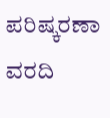ಪರಿಷ್ಕರಣಾ ವರದಿ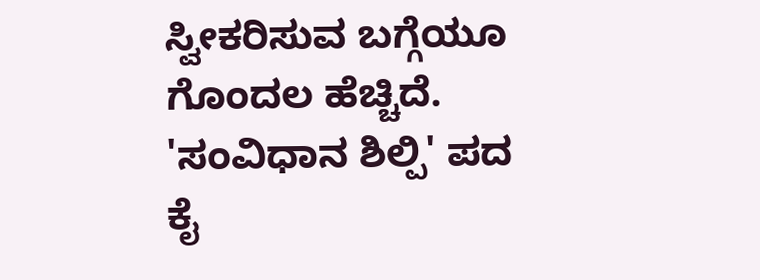ಸ್ವೀಕರಿಸುವ ಬಗ್ಗೆಯೂ ಗೊಂದಲ ಹೆಚ್ಚಿದೆ. 'ಸಂವಿಧಾನ ಶಿಲ್ಪಿ' ಪದ ಕೈ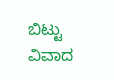ಬಿಟ್ಟು ವಿವಾದ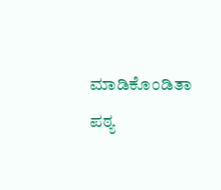ಮಾಡಿಕೊಂಡಿತಾ ಪಠ್ಯ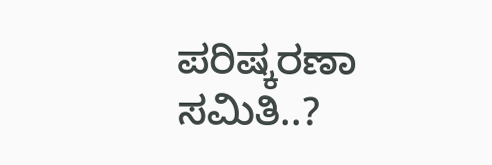ಪರಿಷ್ಕರಣಾ ಸಮಿತಿ..?